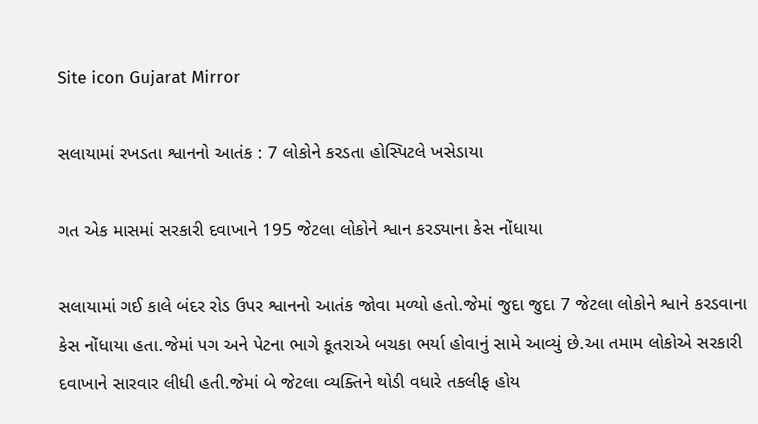Site icon Gujarat Mirror

સલાયામાં રખડતા શ્વાનનો આતંક : 7 લોકોને કરડતા હોસ્પિટલે ખસેડાયા

ગત એક માસમાં સરકારી દવાખાને 195 જેટલા લોકોને શ્વાન કરડ્યાના કેસ નોંધાયા

સલાયામાં ગઈ કાલે બંદર રોડ ઉપર શ્વાનનો આતંક જોવા મળ્યો હતો.જેમાં જુદા જુદા 7 જેટલા લોકોને શ્વાને કરડવાના કેસ નોંધાયા હતા.જેમાં પગ અને પેટના ભાગે કૂતરાએ બચકા ભર્યા હોવાનું સામે આવ્યું છે.આ તમામ લોકોએ સરકારી દવાખાને સારવાર લીધી હતી.જેમાં બે જેટલા વ્યક્તિને થોડી વધારે તકલીફ હોય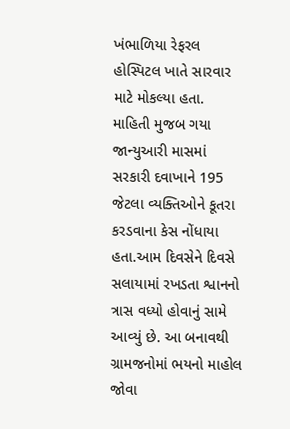ખંભાળિયા રેફરલ હોસ્પિટલ ખાતે સારવાર માટે મોકલ્યા હતા. માહિતી મુજબ ગયા જાન્યુઆરી માસમાં સરકારી દવાખાને 195 જેટલા વ્યક્તિઓને કૂતરા કરડવાના કેસ નોંધાયા હતા.આમ દિવસેને દિવસે સલાયામાં રખડતા શ્વાનનો ત્રાસ વધ્યો હોવાનું સામે આવ્યું છે. આ બનાવથી ગ્રામજનોમાં ભયનો માહોલ જોવા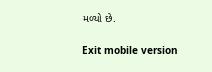મળ્યો છે.

Exit mobile version